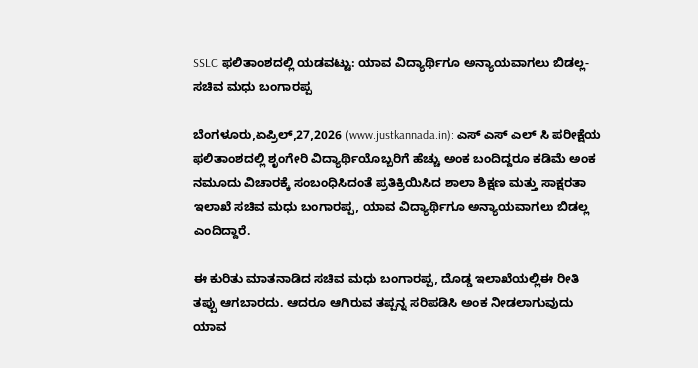SSLC ಫಲಿತಾಂಶದಲ್ಲಿ ಯಡವಟ್ಟು: ಯಾವ ವಿದ್ಯಾರ್ಥಿಗೂ ಅನ್ಯಾಯವಾಗಲು ಬಿಡಲ್ಲ- ಸಚಿವ ಮಧು ಬಂಗಾರಪ್ಪ

ಬೆಂಗಳೂರು,ಏಪ್ರಿಲ್,27,2026 (www.justkannada.in): ಎಸ್ ಎಸ್ ಎಲ್ ಸಿ ಪರೀಕ್ಷೆಯ ಫಲಿತಾಂಶದಲ್ಲಿ ಶೃಂಗೇರಿ ವಿದ್ಯಾರ್ಥಿಯೊಬ್ಬರಿಗೆ ಹೆಚ್ಚು ಅಂಕ ಬಂದಿದ್ದರೂ ಕಡಿಮೆ ಅಂಕ ನಮೂದು ವಿಚಾರಕ್ಕೆ ಸಂಬಂಧಿಸಿದಂತೆ ಪ್ರತಿಕ್ರಿಯಿಸಿದ ಶಾಲಾ ಶಿಕ್ಷಣ ಮತ್ತು ಸಾಕ್ಷರತಾ ಇಲಾಖೆ ಸಚಿವ ಮಧು ಬಂಗಾರ‍ಪ್ಪ, ಯಾವ ವಿದ್ಯಾರ್ಥಿಗೂ ಅನ್ಯಾಯವಾಗಲು ಬಿಡಲ್ಲ ಎಂದಿದ್ದಾರೆ.

ಈ ಕುರಿತು ಮಾತನಾಡಿದ ಸಚಿವ ಮಧು ಬಂಗಾರಪ್ಪ, ದೊಡ್ಡ ಇಲಾಖೆಯಲ್ಲಿಈ ರೀತಿ ತಪ್ಪು ಆಗಬಾರದು. ಆದರೂ ಆಗಿರುವ ತಪ್ಪನ್ನ ಸರಿಪಡಿಸಿ ಅಂಕ ನೀಡಲಾಗುವುದು ಯಾವ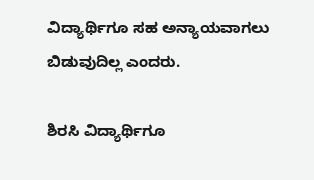ವಿದ್ಯಾರ್ಥಿಗೂ ಸಹ ಅನ್ಯಾಯವಾಗಲು ಬಿಡುವುದಿಲ್ಲ ಎಂದರು.

ಶಿರಸಿ ವಿದ್ಯಾರ್ಥಿಗೂ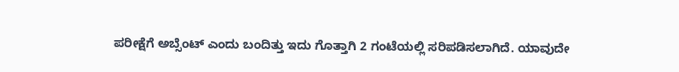ಪರೀಕ್ಷೆಗೆ ಅಬ್ಸೆಂಟ್ ಎಂದು ಬಂದಿತ್ತು ಇದು ಗೊತ್ತಾಗಿ 2 ಗಂಟೆಯಲ್ಲಿ ಸರಿಪಡಿಸಲಾಗಿದೆ. ಯಾವುದೇ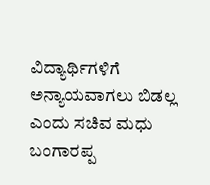ವಿದ್ಯಾರ್ಥಿಗಳಿಗೆ ಅನ್ಯಾಯವಾಗಲು ಬಿಡಲ್ಲ ಎಂದು ಸಚಿವ ಮಧು ಬಂಗಾರಪ್ಪ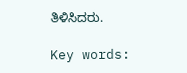ತಿಳಿಸಿದರು.

Key words: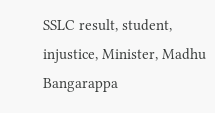SSLC result, student, injustice, Minister, Madhu Bangarappa